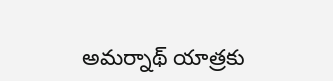అమర్నాథ్ యాత్రకు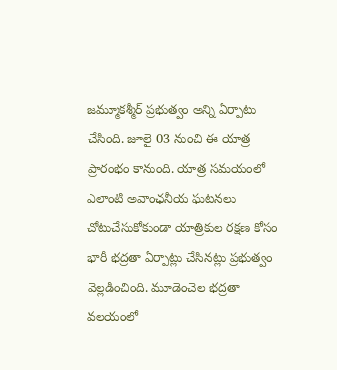జమ్మూకశ్మీర్ ప్రభుత్వం అన్ని ఏర్పాటు చేసింది. జూలై 03 నుంచి ఈ యాత్ర ప్రారంభం కానుంది. యాత్ర సమయంలో ఎలాంటి అవాంఛనీయ ఘటనలు చోటుచేసుకోకుండా యాత్రికుల రక్షణ కోసం భారీ భద్రతా ఏర్పాట్లు చేసినట్లు ప్రభుత్వం వెల్లడించింది. మూడెంచెల భద్రతా వలయంలో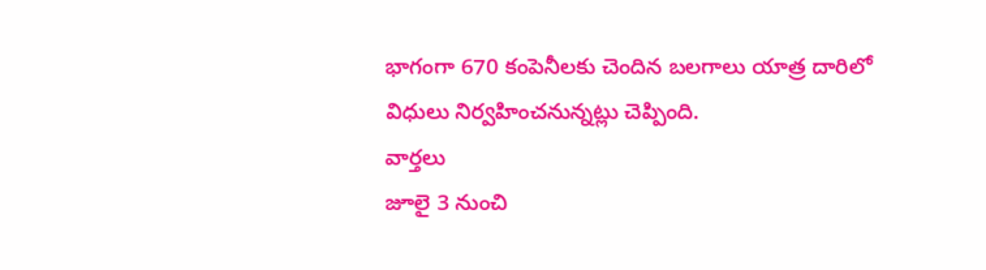భాగంగా 670 కంపెనీలకు చెందిన బలగాలు యాత్ర దారిలో విధులు నిర్వహించనున్నట్లు చెప్పింది.
వార్తలు
జూలై 3 నుంచి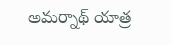అమర్నాథ్ యాత్ర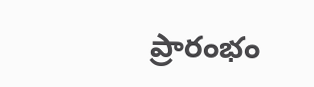ప్రారంభం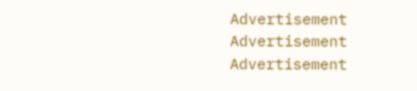Advertisement
Advertisement
Advertisement